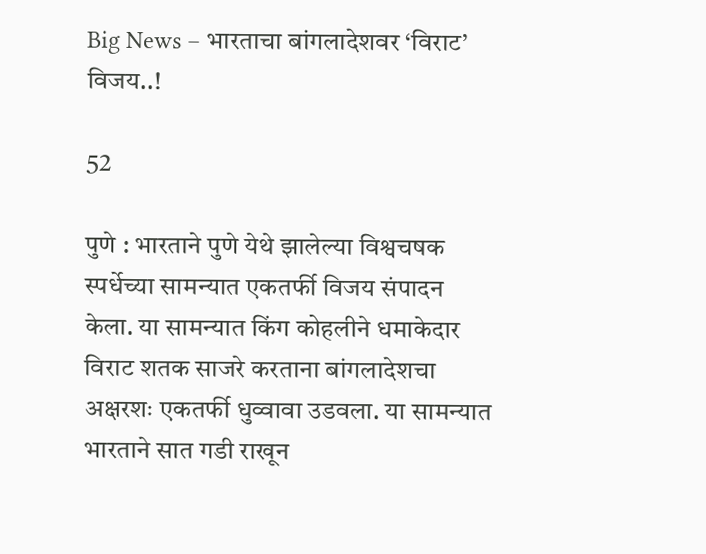Big News – भारताचा बांगलादेशवर ‘विराट’ विजय..!

52

पुणे : भारताने पुणे येथे झालेल्या विश्वचषक स्पर्धेच्या सामन्यात एकतर्फी विजय संपादन केला. या सामन्यात किंग कोहलीने धमाकेदार विराट शतक साजरे करताना बांगलादेशचा अक्षरशः एकतर्फी धुव्वावा उडवला. या सामन्यात भारताने सात गडी राखून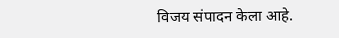विजय संपादन केला आहे.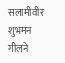सलामीवीर शुभमन गीलने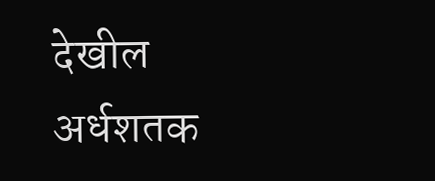देखील अर्धशतक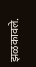झळकावले.